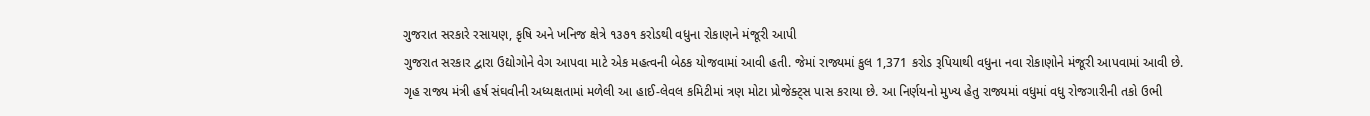ગુજરાત સરકારે રસાયણ, કૃષિ અને ખનિજ ક્ષેત્રે ૧૩૭૧ કરોડથી વધુના રોકાણને મંજૂરી આપી
ગુજરાત સરકાર દ્વારા ઉદ્યોગોને વેગ આપવા માટે એક મહત્વની બેઠક યોજવામાં આવી હતી. જેમાં રાજ્યમાં કુલ 1,371 કરોડ રૂપિયાથી વધુના નવા રોકાણોને મંજૂરી આપવામાં આવી છે.
ગૃહ રાજ્ય મંત્રી હર્ષ સંઘવીની અધ્યક્ષતામાં મળેલી આ હાઈ-લેવલ કમિટીમાં ત્રણ મોટા પ્રોજેક્ટ્સ પાસ કરાયા છે. આ નિર્ણયનો મુખ્ય હેતુ રાજ્યમાં વધુમાં વધુ રોજગારીની તકો ઉભી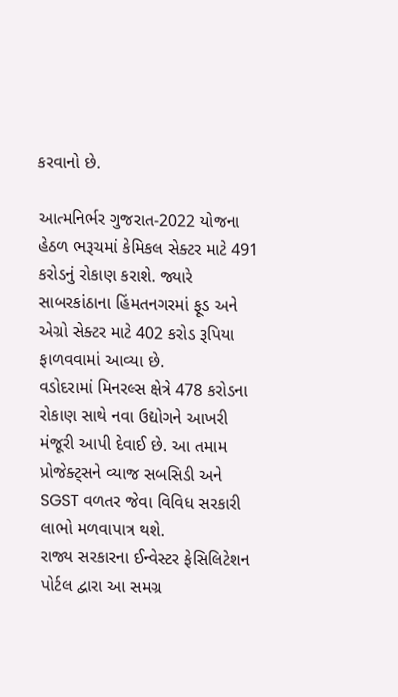કરવાનો છે.

આત્મનિર્ભર ગુજરાત-2022 યોજના હેઠળ ભરૂચમાં કેમિકલ સેક્ટર માટે 491 કરોડનું રોકાણ કરાશે. જ્યારે સાબરકાંઠાના હિંમતનગરમાં ફૂડ અને એગ્રો સેક્ટર માટે 402 કરોડ રૂપિયા ફાળવવામાં આવ્યા છે.
વડોદરામાં મિનરલ્સ ક્ષેત્રે 478 કરોડના રોકાણ સાથે નવા ઉદ્યોગને આખરી મંજૂરી આપી દેવાઈ છે. આ તમામ પ્રોજેક્ટ્સને વ્યાજ સબસિડી અને SGST વળતર જેવા વિવિધ સરકારી લાભો મળવાપાત્ર થશે.
રાજ્ય સરકારના ઈન્વેસ્ટર ફેસિલિટેશન પોર્ટલ દ્વારા આ સમગ્ર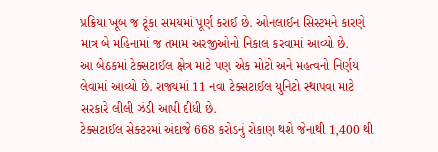પ્રક્રિયા ખૂબ જ ટૂંકા સમયમાં પૂર્ણ કરાઈ છે. ઓનલાઈન સિસ્ટમને કારણે માત્ર બે મહિનામાં જ તમામ અરજીઓનો નિકાલ કરવામાં આવ્યો છે.
આ બેઠકમાં ટેક્સટાઈલ ક્ષેત્ર માટે પણ એક મોટો અને મહત્વનો નિર્ણય લેવામાં આવ્યો છે. રાજ્યમાં 11 નવા ટેક્સટાઈલ યુનિટો સ્થાપવા માટે સરકારે લીલી ઝંડી આપી દીધી છે.
ટેક્સટાઈલ સેક્ટરમાં અંદાજે 668 કરોડનું રોકાણ થશે જેનાથી 1,400 થી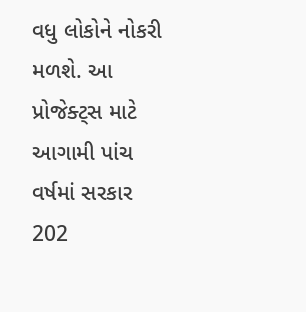વધુ લોકોને નોકરી મળશે. આ પ્રોજેક્ટ્સ માટે આગામી પાંચ વર્ષમાં સરકાર 202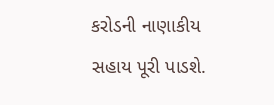કરોડની નાણાકીય સહાય પૂરી પાડશે.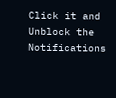Click it and Unblock the Notifications